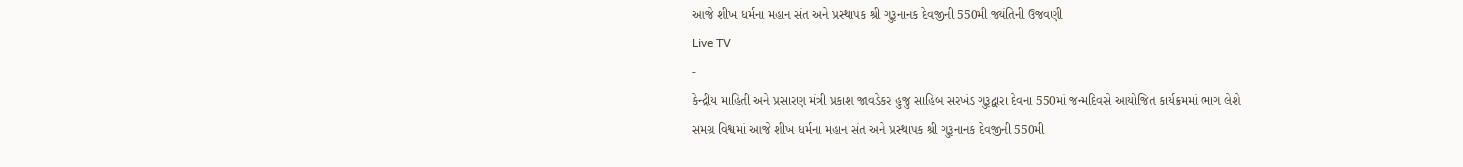આજે શીખ ધર્મના મહાન સંત અને પ્રસ્થાપક શ્રી ગુરૂનાનક દેવજીની 550મી જ્યંતિની ઉજવણી
Live TV
-
કેન્દ્રીય માહિતી અને પ્રસારણ મંત્રી પ્રકાશ જાવડેકર હુજુ સાહિબ સરખંડ ગુરૂદ્વારા દેવના 550માં જન્મદિવસે આયોજિત કાર્યક્રમમાં ભાગ લેશે
સમગ્ર વિશ્વમાં આજે શીખ ધર્મના મહાન સંત અને પ્રસ્થાપક શ્રી ગુરૂનાનક દેવજીની 550મી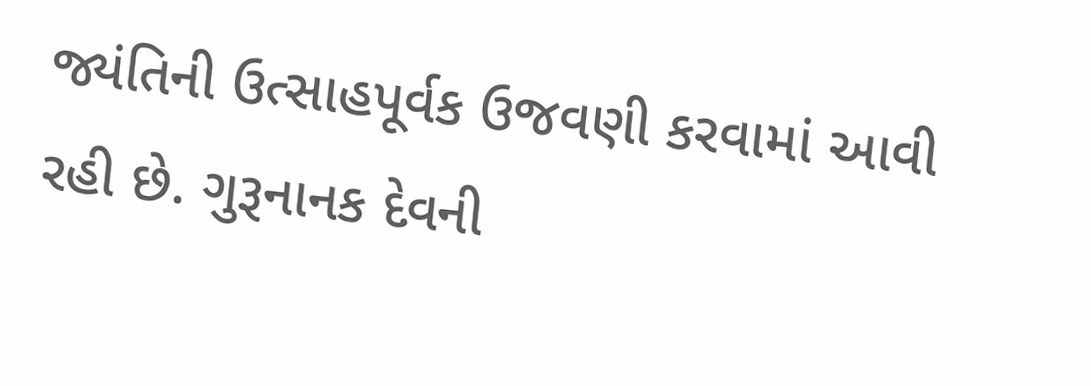જ્યંતિની ઉત્સાહપૂર્વક ઉજવણી કરવામાં આવી રહી છે. ગુરૂનાનક દેવની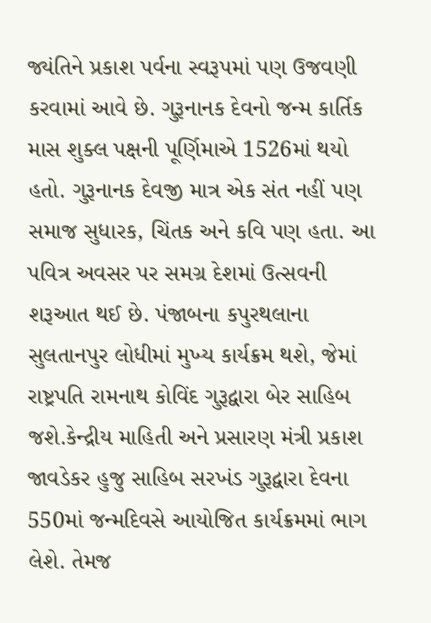જ્યંતિને પ્રકાશ પર્વના સ્વરૂપમાં પણ ઉજવણી કરવામાં આવે છે. ગુરૂનાનક દેવનો જન્મ કાર્તિક માસ શુક્લ પક્ષની પૂર્ણિમાએ 1526માં થયો હતો. ગુરૂનાનક દેવજી માત્ર એક સંત નહીં પણ સમાજ સુધારક, ચિંતક અને કવિ પણ હતા. આ પવિત્ર અવસર પર સમગ્ર દેશમાં ઉત્સવની શરૂઆત થઈ છે. પંજાબના કપુરથલાના સુલતાનપુર લોધીમાં મુખ્ય કાર્યક્રમ થશે, જેમાં રાષ્ટ્રપતિ રામનાથ કોવિંદ ગુરૂદ્વારા બેર સાહિબ જશે.કેન્દ્રીય માહિતી અને પ્રસારણ મંત્રી પ્રકાશ જાવડેકર હુજુ સાહિબ સરખંડ ગુરૂદ્વારા દેવના 550માં જન્મદિવસે આયોજિત કાર્યક્રમમાં ભાગ લેશે. તેમજ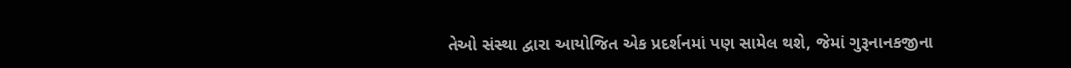તેઓ સંસ્થા દ્વારા આયોજિત એક પ્રદર્શનમાં પણ સામેલ થશે, જેમાં ગુરૂનાનકજીના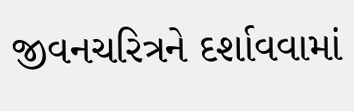જીવનચરિત્રને દર્શાવવામાં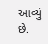આવ્યું છે.